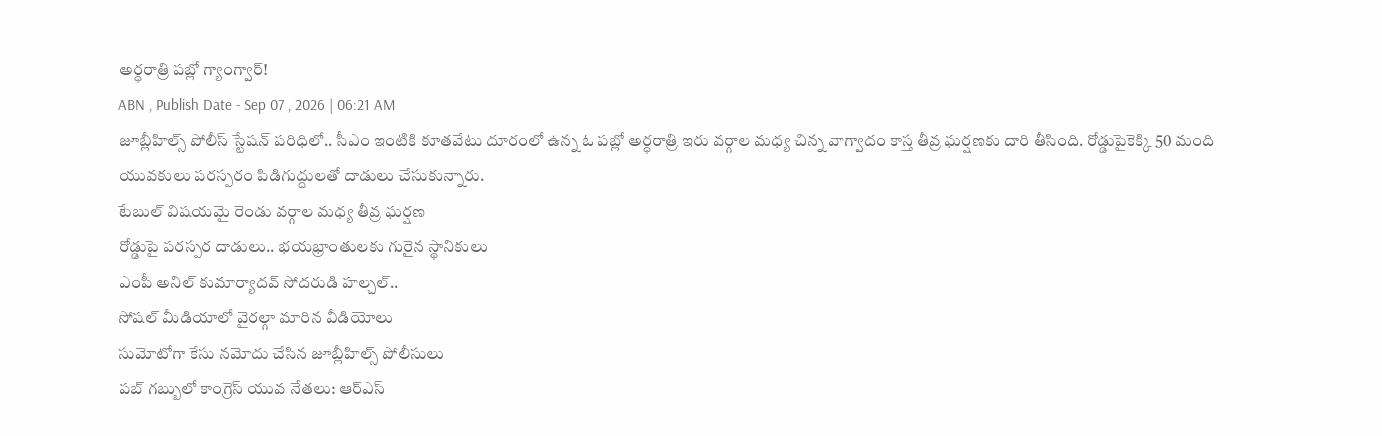అర్ధరాత్రి పబ్లో గ్యాంగ్వార్!
ABN , Publish Date - Sep 07 , 2026 | 06:21 AM
జూబ్లీహిల్స్ పోలీస్ స్టేషన్ పరిధిలో.. సీఎం ఇంటికి కూతవేటు దూరంలో ఉన్న ఓ పబ్లో అర్ధరాత్రి ఇరు వర్గాల మధ్య చిన్న వాగ్వాదం కాస్త తీవ్ర ఘర్షణకు దారి తీసింది. రోడ్డుపైకెక్కి 50 మంది యువకులు పరస్పరం పిడిగుద్దులతో దాడులు చేసుకున్నారు.
టేబుల్ విషయమై రెండు వర్గాల మధ్య తీవ్ర ఘర్షణ
రోడ్డుపై పరస్పర దాడులు.. భయభ్రాంతులకు గురైన స్థానికులు
ఎంపీ అనిల్ కుమార్యాదవ్ సోదరుడి హల్చల్..
సోషల్ మీడియాలో వైరల్గా మారిన వీడియోలు
సుమోటోగా కేసు నమోదు చేసిన జూబ్లీహిల్స్ పోలీసులు
పబ్ గబ్బులో కాంగ్రెస్ యువ నేతలు: ఆర్ఎస్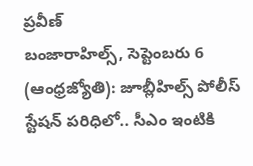ప్రవీణ్
బంజారాహిల్స్, సెప్టెంబరు 6 (ఆంధ్రజ్యోతి): జూబ్లీహిల్స్ పోలీస్ స్టేషన్ పరిధిలో.. సీఎం ఇంటికి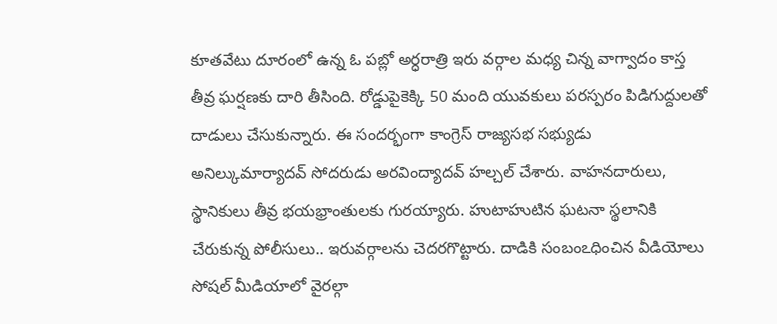కూతవేటు దూరంలో ఉన్న ఓ పబ్లో అర్ధరాత్రి ఇరు వర్గాల మధ్య చిన్న వాగ్వాదం కాస్త తీవ్ర ఘర్షణకు దారి తీసింది. రోడ్డుపైకెక్కి 50 మంది యువకులు పరస్పరం పిడిగుద్దులతో దాడులు చేసుకున్నారు. ఈ సందర్భంగా కాంగ్రెస్ రాజ్యసభ సభ్యుడు అనిల్కుమార్యాదవ్ సోదరుడు అరవింద్యాదవ్ హల్చల్ చేశారు. వాహనదారులు, స్థానికులు తీవ్ర భయభ్రాంతులకు గురయ్యారు. హుటాహుటిన ఘటనా స్థలానికి చేరుకున్న పోలీసులు.. ఇరువర్గాలను చెదరగొట్టారు. దాడికి సంబంఽధించిన వీడియోలు సోషల్ మీడియాలో వైరల్గా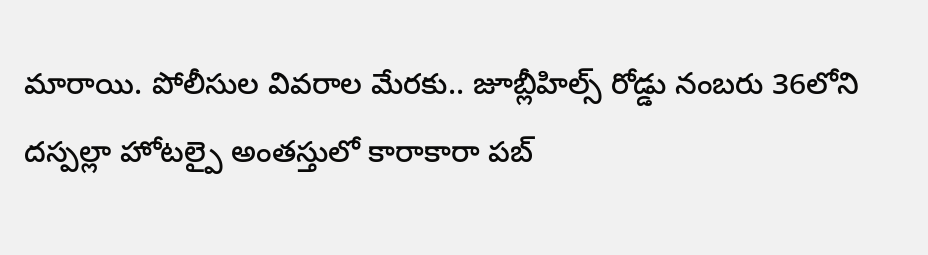మారాయి. పోలీసుల వివరాల మేరకు.. జూబ్లీహిల్స్ రోడ్డు నంబరు 36లోని దస్పల్లా హోటల్పై అంతస్తులో కారాకారా పబ్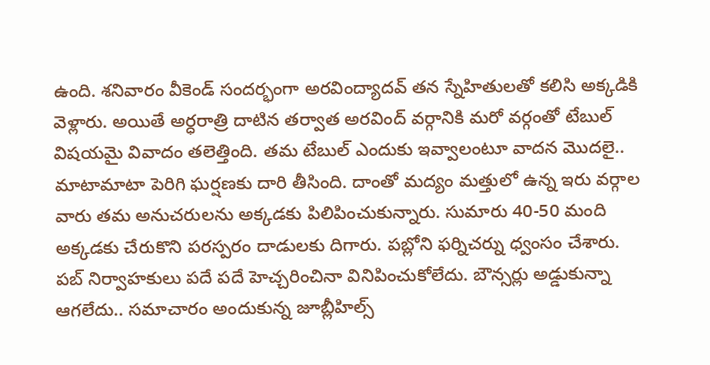ఉంది. శనివారం వీకెండ్ సందర్భంగా అరవింద్యాదవ్ తన స్నేహితులతో కలిసి అక్కడికి వెళ్లారు. అయితే అర్ధరాత్రి దాటిన తర్వాత అరవింద్ వర్గానికి మరో వర్గంతో టేబుల్ విషయమై వివాదం తలెత్తింది. తమ టేబుల్ ఎందుకు ఇవ్వాలంటూ వాదన మొదలై.. మాటామాటా పెరిగి ఘర్షణకు దారి తీసింది. దాంతో మద్యం మత్తులో ఉన్న ఇరు వర్గాల వారు తమ అనుచరులను అక్కడకు పిలిపించుకున్నారు. సుమారు 40-50 మంది అక్కడకు చేరుకొని పరస్పరం దాడులకు దిగారు. పబ్లోని ఫర్నిచర్ను ధ్వంసం చేశారు. పబ్ నిర్వాహకులు పదే పదే హెచ్చరించినా వినిపించుకోలేదు. బౌన్సర్లు అడ్డుకున్నా ఆగలేదు.. సమాచారం అందుకున్న జూబ్లీహిల్స్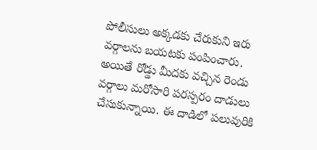పోలీసులు అక్కడకు చేరుకుని ఇరు వర్గాలను బయటకు పంపించారు. అయితే రోడ్డు మీదకు వచ్చిన రెండు వర్గాలు మరోసారి పరస్పరం దాడులు చేసుకున్నాయి. ఈ దాడిలో పలువురికి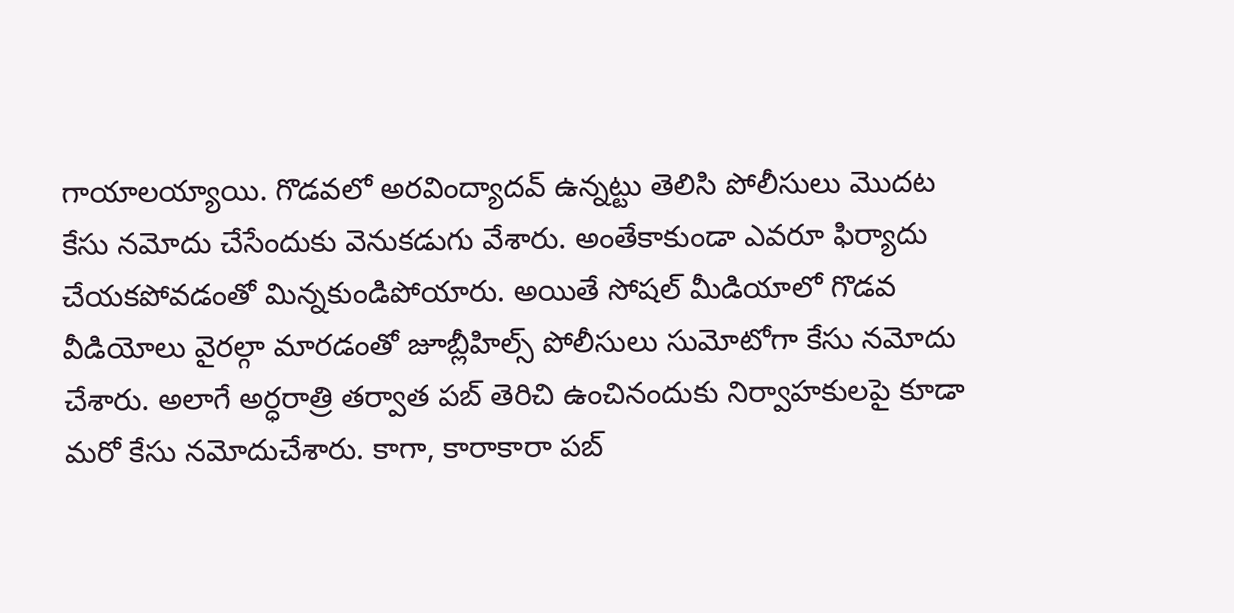గాయాలయ్యాయి. గొడవలో అరవింద్యాదవ్ ఉన్నట్టు తెలిసి పోలీసులు మొదట కేసు నమోదు చేసేందుకు వెనుకడుగు వేశారు. అంతేకాకుండా ఎవరూ ఫిర్యాదు చేయకపోవడంతో మిన్నకుండిపోయారు. అయితే సోషల్ మీడియాలో గొడవ వీడియోలు వైరల్గా మారడంతో జూబ్లీహిల్స్ పోలీసులు సుమోటోగా కేసు నమోదు చేశారు. అలాగే అర్ధరాత్రి తర్వాత పబ్ తెరిచి ఉంచినందుకు నిర్వాహకులపై కూడా మరో కేసు నమోదుచేశారు. కాగా, కారాకారా పబ్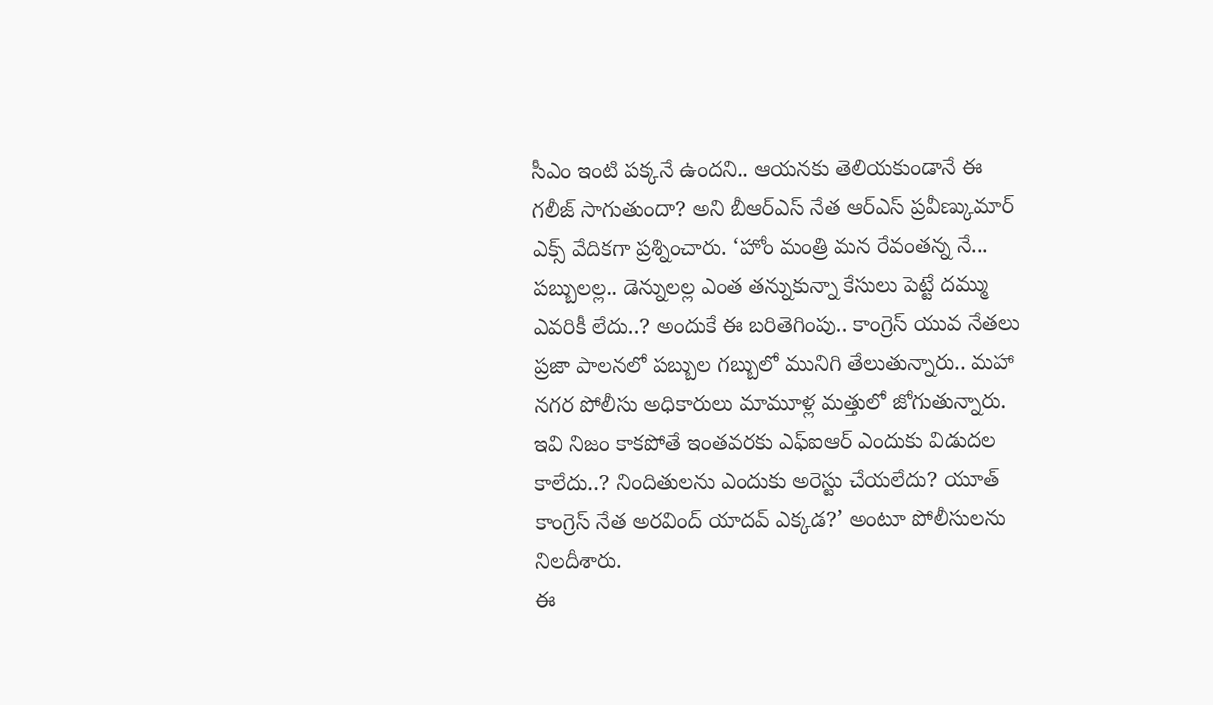సీఎం ఇంటి పక్కనే ఉందని.. ఆయనకు తెలియకుండానే ఈ గలీజ్ సాగుతుందా? అని బీఆర్ఎస్ నేత ఆర్ఎస్ ప్రవీణ్కుమార్ ఎక్స్ వేదికగా ప్రశ్నించారు. ‘హోం మంత్రి మన రేవంతన్న నే... పబ్బులల్ల.. డెన్నులల్ల ఎంత తన్నుకున్నా కేసులు పెట్టే దమ్ము ఎవరికీ లేదు..? అందుకే ఈ బరితెగింపు.. కాంగ్రెస్ యువ నేతలు ప్రజా పాలనలో పబ్బుల గబ్బులో మునిగి తేలుతున్నారు.. మహా నగర పోలీసు అధికారులు మామూళ్ల మత్తులో జోగుతున్నారు. ఇవి నిజం కాకపోతే ఇంతవరకు ఎఫ్ఐఆర్ ఎందుకు విడుదల కాలేదు..? నిందితులను ఎందుకు అరెస్టు చేయలేదు? యూత్ కాంగ్రెస్ నేత అరవింద్ యాదవ్ ఎక్కడ?’ అంటూ పోలీసులను నిలదీశారు.
ఈ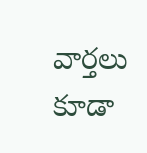వార్తలు కూడా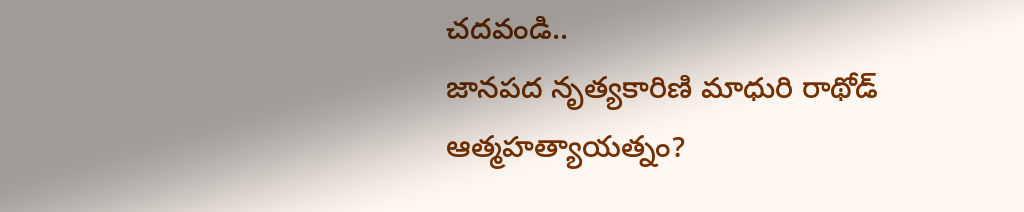చదవండి..
జానపద నృత్యకారిణి మాధురి రాథోడ్ ఆత్మహత్యాయత్నం?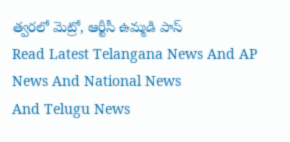త్వరలో మెట్రో, ఆర్టీసీ ఉమ్మడి పాస్
Read Latest Telangana News And AP News And National News
And Telugu News